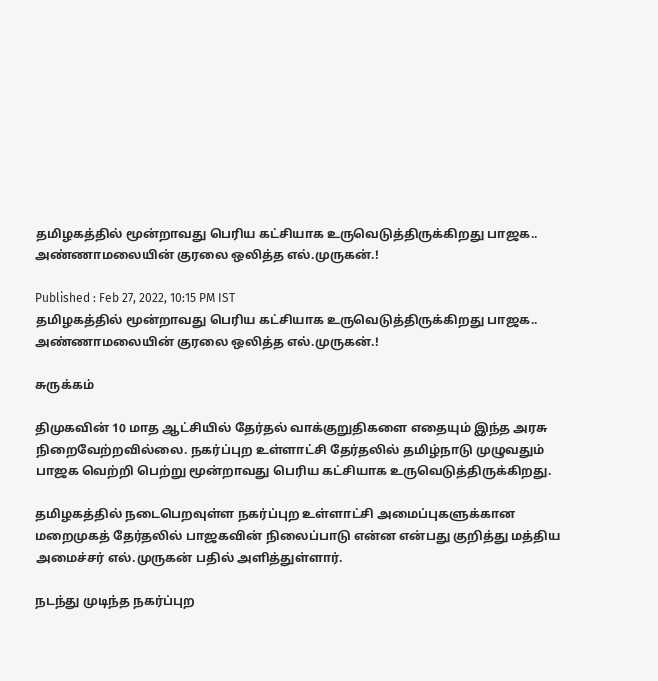தமிழகத்தில் மூன்றாவது பெரிய கட்சியாக உருவெடுத்திருக்கிறது பாஜக.. அண்ணாமலையின் குரலை ஒலித்த எல்.முருகன்.!

Published : Feb 27, 2022, 10:15 PM IST
தமிழகத்தில் மூன்றாவது பெரிய கட்சியாக உருவெடுத்திருக்கிறது பாஜக.. அண்ணாமலையின் குரலை ஒலித்த எல்.முருகன்.!

சுருக்கம்

திமுகவின் 10 மாத ஆட்சியில் தேர்தல் வாக்குறுதிகளை எதையும் இந்த அரசு நிறைவேற்றவில்லை. நகர்ப்புற உள்ளாட்சி தேர்தலில் தமிழ்நாடு முழுவதும் பாஜக வெற்றி பெற்று மூன்றாவது பெரிய கட்சியாக உருவெடுத்திருக்கிறது.

தமிழகத்தில் நடைபெறவுள்ள நகர்ப்புற உள்ளாட்சி அமைப்புகளுக்கான மறைமுகத் தேர்தலில் பாஜகவின் நிலைப்பாடு என்ன என்பது குறித்து மத்திய அமைச்சர் எல்.முருகன் பதில் அளித்துள்ளார்.

நடந்து முடிந்த நகர்ப்புற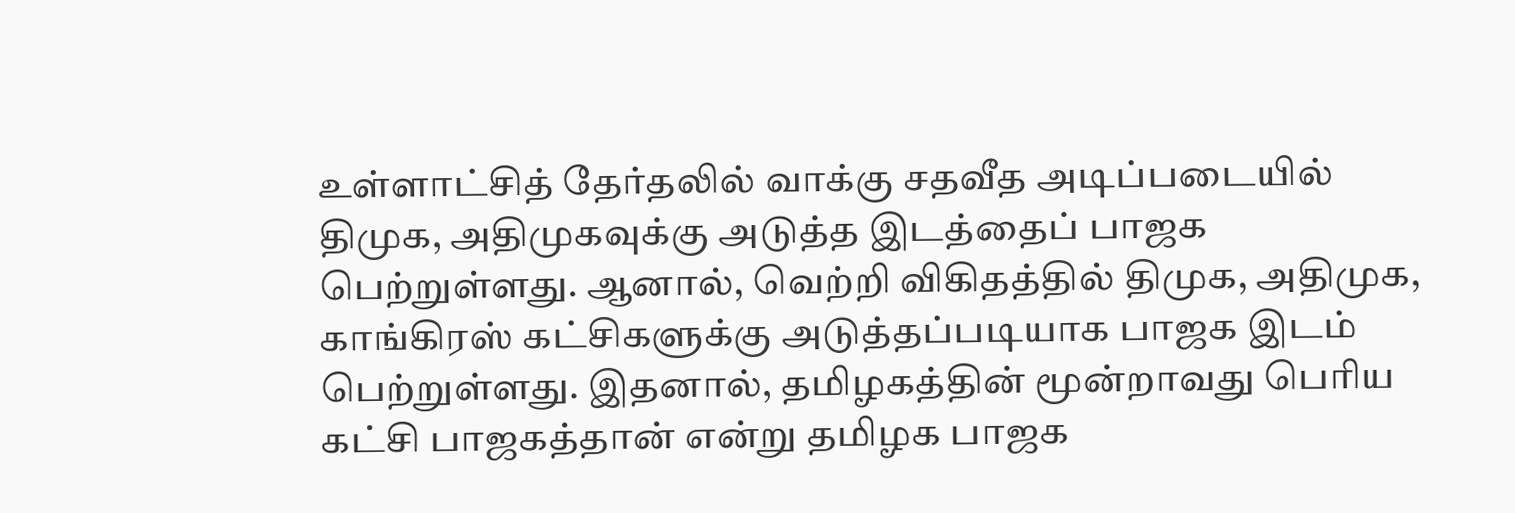உள்ளாட்சித் தேர்தலில் வாக்கு சதவீத அடிப்படையில் திமுக, அதிமுகவுக்கு அடுத்த இடத்தைப் பாஜக பெற்றுள்ளது. ஆனால், வெற்றி விகிதத்தில் திமுக, அதிமுக, காங்கிரஸ் கட்சிகளுக்கு அடுத்தப்படியாக பாஜக இடம் பெற்றுள்ளது. இதனால், தமிழகத்தின் மூன்றாவது பெரிய கட்சி பாஜகத்தான் என்று தமிழக பாஜக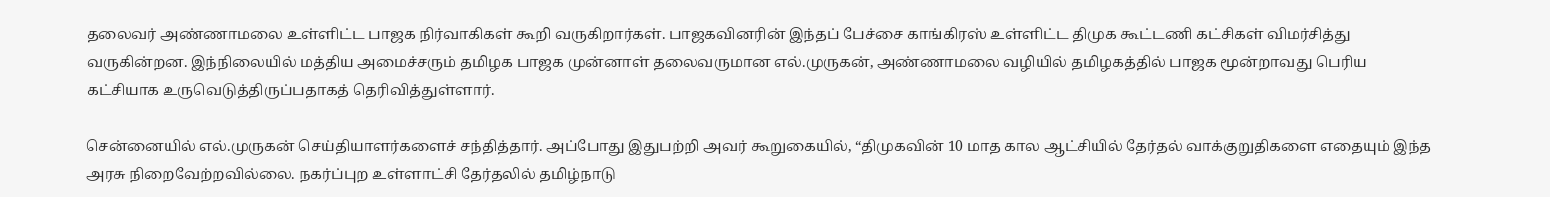தலைவர் அண்ணாமலை உள்ளிட்ட பாஜக நிர்வாகிகள் கூறி வருகிறார்கள். பாஜகவினரின் இந்தப் பேச்சை காங்கிரஸ் உள்ளிட்ட திமுக கூட்டணி கட்சிகள் விமர்சித்து வருகின்றன. இந்நிலையில் மத்திய அமைச்சரும் தமிழக பாஜக முன்னாள் தலைவருமான எல்.முருகன், அண்ணாமலை வழியில் தமிழகத்தில் பாஜக மூன்றாவது பெரிய கட்சியாக உருவெடுத்திருப்பதாகத் தெரிவித்துள்ளார்.

சென்னையில் எல்.முருகன் செய்தியாளர்களைச் சந்தித்தார். அப்போது இதுபற்றி அவர் கூறுகையில், “திமுகவின் 10 மாத கால ஆட்சியில் தேர்தல் வாக்குறுதிகளை எதையும் இந்த அரசு நிறைவேற்றவில்லை. நகர்ப்புற உள்ளாட்சி தேர்தலில் தமிழ்நாடு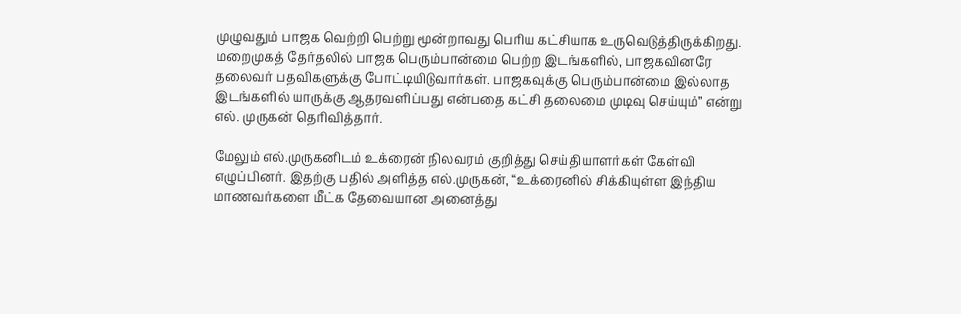முழுவதும் பாஜக வெற்றி பெற்று மூன்றாவது பெரிய கட்சியாக உருவெடுத்திருக்கிறது. மறைமுகத் தேர்தலில் பாஜக பெரும்பான்மை பெற்ற இடங்களில், பாஜகவினரே தலைவர் பதவிகளுக்கு போட்டியிடுவார்கள். பாஜகவுக்கு பெரும்பான்மை இல்லாத இடங்களில் யாருக்கு ஆதரவளிப்பது என்பதை கட்சி தலைமை முடிவு செய்யும்” என்று எல். முருகன் தெரிவித்தார்.

மேலும் எல்.முருகனிடம் உக்ரைன் நிலவரம் குறித்து செய்தியாளர்கள் கேள்வி எழுப்பினர். இதற்கு பதில் அளித்த எல்.முருகன், “உக்ரைனில் சிக்கியுள்ள இந்திய மாணவர்களை மீட்க தேவையான அனைத்து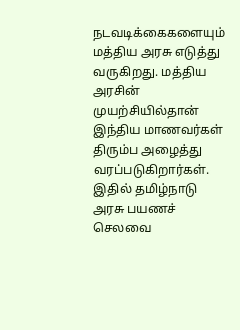நடவடிக்கைகளையும் மத்திய அரசு எடுத்து வருகிறது. மத்திய அரசின் முயற்சியில்தான் இந்திய மாணவர்கள் திரும்ப அழைத்து வரப்படுகிறார்கள். இதில் தமிழ்நாடு அரசு பயணச் செலவை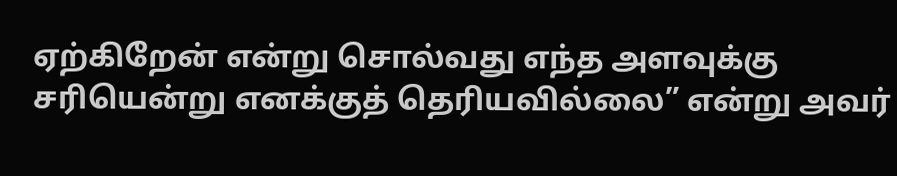ஏற்கிறேன் என்று சொல்வது எந்த அளவுக்கு சரியென்று எனக்குத் தெரியவில்லை” என்று அவர்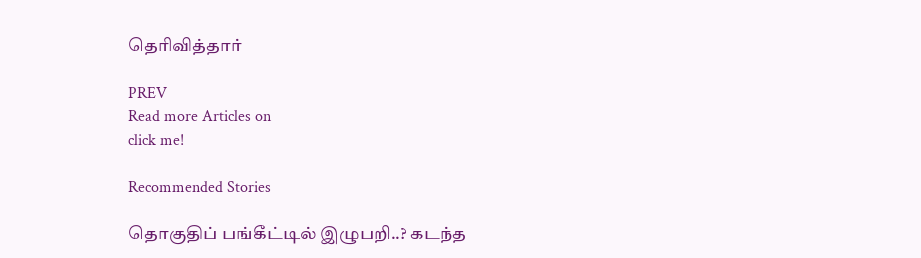தெரிவித்தார்

PREV
Read more Articles on
click me!

Recommended Stories

தொகுதிப் பங்கீட்டில் இழுபறி..? கடந்த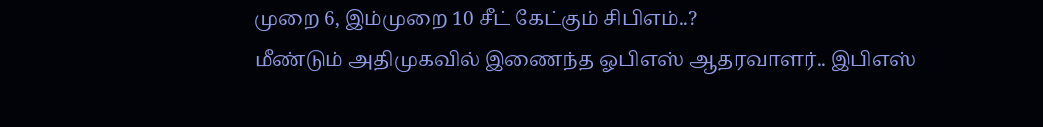முறை 6, இம்முறை 10 சீட் கேட்கும் சிபிஎம்..?
மீண்டும் அதிமுகவில் இணைந்த ஓபிஎஸ் ஆதரவாளர்.. இபிஎஸ்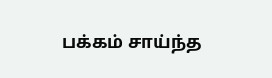பக்கம் சாய்ந்த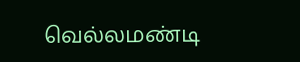வெல்லமண்டி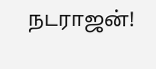நடராஜன்!